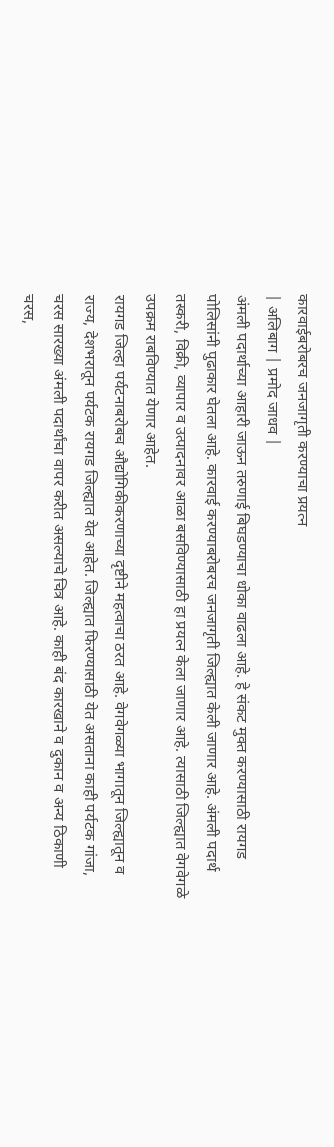कारवाईबरोबरच जनजागृती करण्याचा प्रयत्न
| अलिबाग | प्रमोद जाधव |
अंमली पदार्थाच्या आहारी जाऊन तरुणाई बिघडण्याचा धोका वाढला आहे. हे संकट मुक्त करण्यासाठी रायगड पोलिसांनी पुढाकार घेतला आहे. कारवाई करण्याबरोबरच जनजागृती जिल्ह्यात केली जाणार आहे. अंमली पदार्थ तस्करी, विक्री, व्यापार व उत्पादनावर आळा बसविण्यासाठी हा प्रयत्न केला जाणार आहे. त्यासाठी जिल्ह्यात वेगवेगळे उपक्रम राबविण्यात येणार आहेत.
रायगड जिल्हा पर्यटनाबरोबच औद्योगिकीकरणाच्या दृष्टीने महत्वाचा ठरत आहे. वेगवेगळ्या भागातून जिल्ह्यातून व राज्य, देशभरातून पर्यटक रायगड जिल्ह्यात येत आहेत. जिल्ह्यात फिरण्यासाठी येत असताना काही पर्यटक गांजा, चरस सारख्या अंमली पदार्थांचा वापर करीत असल्याचे चित्र आहे. काही बंद कारखाने व दुकान व अन्य ठिकाणी चरस,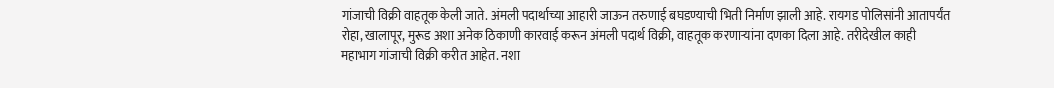गांजाची विक्री वाहतूक केली जाते. अंमली पदार्थाच्या आहारी जाऊन तरुणाई बघडण्याची भिती निर्माण झाली आहे. रायगड पोलिसांनी आतापर्यंत रोहा, खालापूर, मुरूड अशा अनेक ठिकाणी कारवाई करून अंमली पदार्थ विक्री, वाहतूक करणाऱ्यांना दणका दिला आहे. तरीदेखील काही महाभाग गांजाची विक्री करीत आहेत. नशा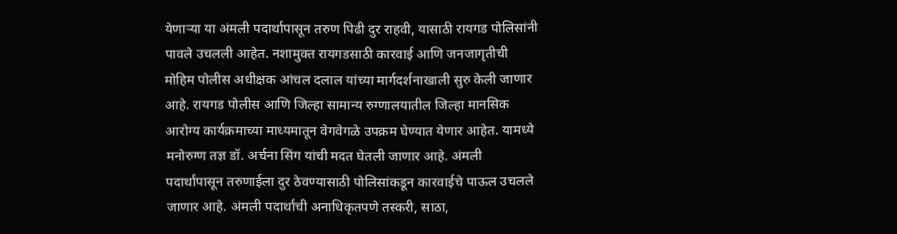येणाऱ्या या अंमली पदार्थापासून तरुण पिढी दुर राहवी, यासाठी रायगड पोलिसांनी पावले उचलली आहेत. नशामुक्त रायगडसाठी कारवाई आणि जनजागृतीची मोहिम पोलीस अधीक्षक आंचल दलाल यांच्या मार्गदर्शनाखाली सुरु केली जाणार आहे. रायगड पोलीस आणि जिल्हा सामान्य रुग्णालयातील जिल्हा मानसिक आरोग्य कार्यक्रमाच्या माध्यमातून वेगवेगळे उपक्रम घेण्यात येणार आहेत. यामध्ये मनोरुग्ण तज्ञ डॉ. अर्चना सिंग यांची मदत घेतली जाणार आहे. अंमली पदार्थांपासून तरुणाईला दुर ठेवण्यासाठी पोलिसांकडून कारवाईचे पाऊल उचलले जाणार आहे. अंमली पदार्थांची अनाधिकृतपणे तस्करी, साठा,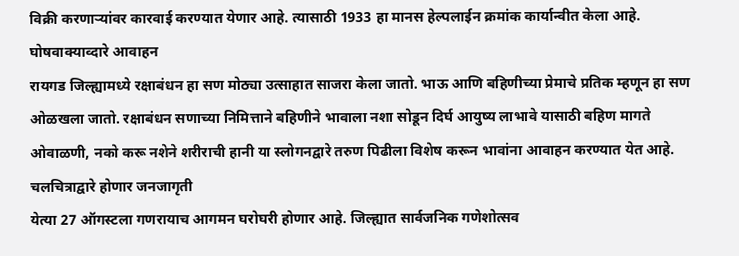विक्री करणाऱ्यांवर कारवाई करण्यात येणार आहे. त्यासाठी 1933 हा मानस हेल्पलाईन क्रमांक कार्यान्वीत केला आहे.
घोषवाक्याव्दारे आवाहन
रायगड जिल्ह्यामध्ये रक्षाबंधन हा सण मोठ्या उत्साहात साजरा केला जातो. भाऊ आणि बहिणीच्या प्रेमाचे प्रतिक म्हणून हा सण ओळखला जातो. रक्षाबंधन सणाच्या निमित्ताने बहिणीने भावाला नशा सोडून दिर्घ आयुष्य लाभावे यासाठी बहिण मागते ओवाळणी, नको करू नशेने शरीराची हानी या स्लोगनद्वारे तरुण पिढीला विशेष करून भावांना आवाहन करण्यात येत आहे.
चलचित्राद्वारे होणार जनजागृती
येत्या 27 ऑगस्टला गणरायाच आगमन घरोघरी होणार आहे. जिल्ह्यात सार्वजनिक गणेशोत्सव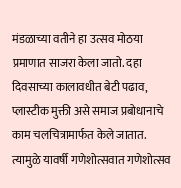मंडळाच्या वतीने हा उत्सव मोठया प्रमाणात साजरा केला जातो. दहा दिवसाच्या कालावधीत बेटी पढाव, प्लास्टीक मुक्ती असे समाज प्रबोधानाचे काम चलचित्रामार्फत केले जातात. त्यामुळे यावर्षी गणेशोत्सवात गणेशोत्सव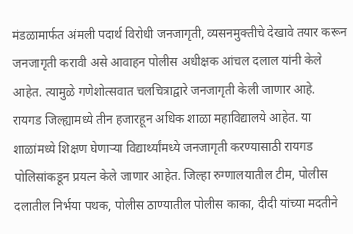मंडळामार्फत अंमली पदार्थ विरोधी जनजागृती, व्यसनमुक्तीचे देखावे तयार करून जनजागृती करावी असे आवाहन पोलीस अधीक्षक आंचल दलाल यांनी केले आहेत. त्यामुळे गणेशोत्सवात चलचित्राद्वारे जनजागृती केली जाणार आहे.
रायगड जिल्ह्यामध्ये तीन हजारहून अधिक शाळा महाविद्यालये आहेत. या शाळांमध्ये शिक्षण घेणाऱ्या विद्यार्थ्यांमध्ये जनजागृती करण्यासाठी रायगड पोलिसांकडून प्रयत्न केले जाणार आहेत. जिल्हा रुग्णालयातील टीम, पोलीस दलातील निर्भया पथक, पोलीस ठाण्यातील पोलीस काका, दीदी यांच्या मदतीने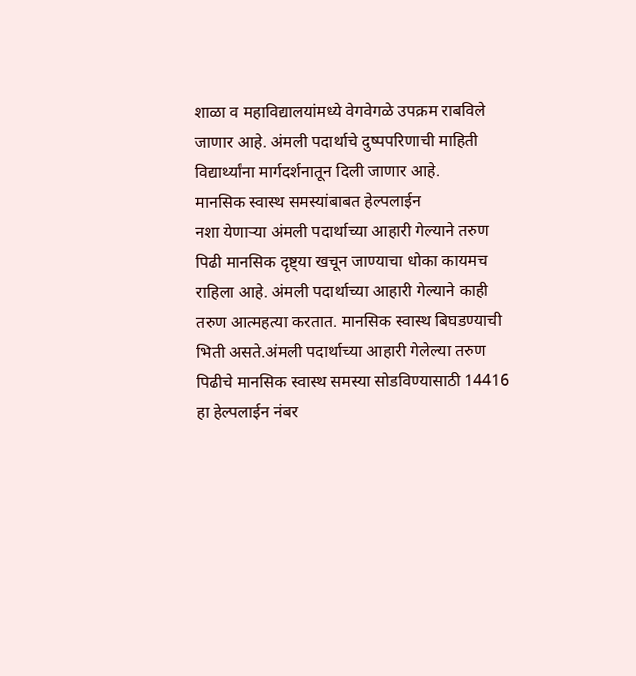शाळा व महाविद्यालयांमध्ये वेगवेगळे उपक्रम राबविले जाणार आहे. अंमली पदार्थाचे दुष्पपरिणाची माहिती विद्यार्थ्यांना मार्गदर्शनातून दिली जाणार आहे.
मानसिक स्वास्थ समस्यांबाबत हेल्पलाईन
नशा येणाऱ्या अंमली पदार्थाच्या आहारी गेल्याने तरुण पिढी मानसिक दृष्ट्या खचून जाण्याचा धोका कायमच राहिला आहे. अंमली पदार्थाच्या आहारी गेल्याने काही तरुण आत्महत्या करतात. मानसिक स्वास्थ बिघडण्याची भिती असते.अंमली पदार्थाच्या आहारी गेलेल्या तरुण पिढीचे मानसिक स्वास्थ समस्या सोडविण्यासाठी 14416 हा हेल्पलाईन नंबर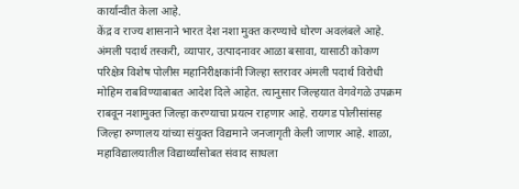कार्यान्वीत केला आहे.
केंद्र व राज्य शासनाने भारत देश नशा मुक्त करण्याचे धोरण अवलंबले आहे. अंमली पदार्थ तस्करी, व्यापार, उत्पादनावर आळा बसावा, यासाठी कोकण परिक्षेत्र विशेष पोलीस महानिरीक्षकांनी जिल्हा स्तरावर अंमली पदार्थ विरोधी मोहिम राबविण्याबाबत आदेश दिले आहेत. त्यानुसार जिल्हयात वेगवेगळे उपक्रम राबवून नशामुक्त जिल्हा करण्याचा प्रयत्न राहणार आहे. रायगड पोलीसांसह जिल्हा रुग्णालय यांच्या संयुक्त विद्यमाने जनजागृती केली जाणार आहे. शाळा, महाविद्यालयातील विद्यार्थ्यांसोबत संवाद साधला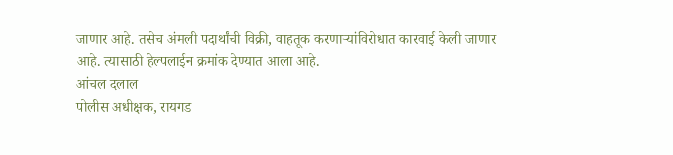जाणार आहे. तसेच अंमली पदार्थांची विक्री, वाहतूक करणाऱ्यांविरोधात कारवाई केली जाणार आहे. त्यासाठी हेल्पलाईन क्रमांक देण्यात आला आहे.
आंचल दलाल
पोलीस अधीक्षक, रायगड